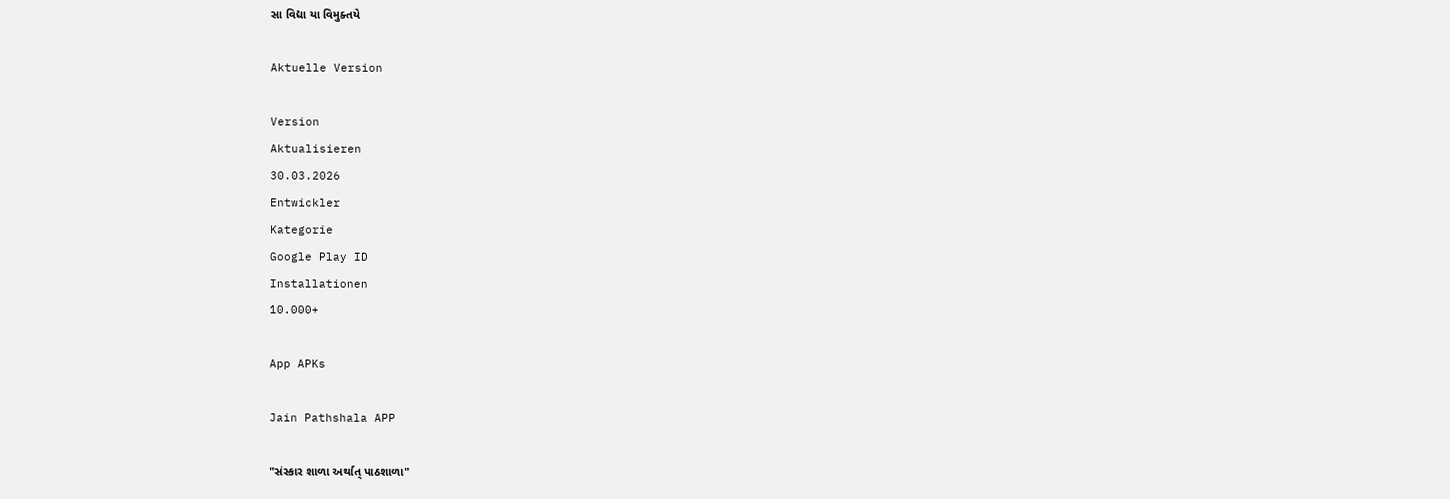સા વિદ્યા યા વિમુક્તયે

Aktuelle Version

Version
Aktualisieren
30.03.2026
Entwickler
Kategorie
Google Play ID
Installationen
10.000+

App APKs

Jain Pathshala APP

"સંસ્કાર શાળા અર્થાત્ પાઠશાળા"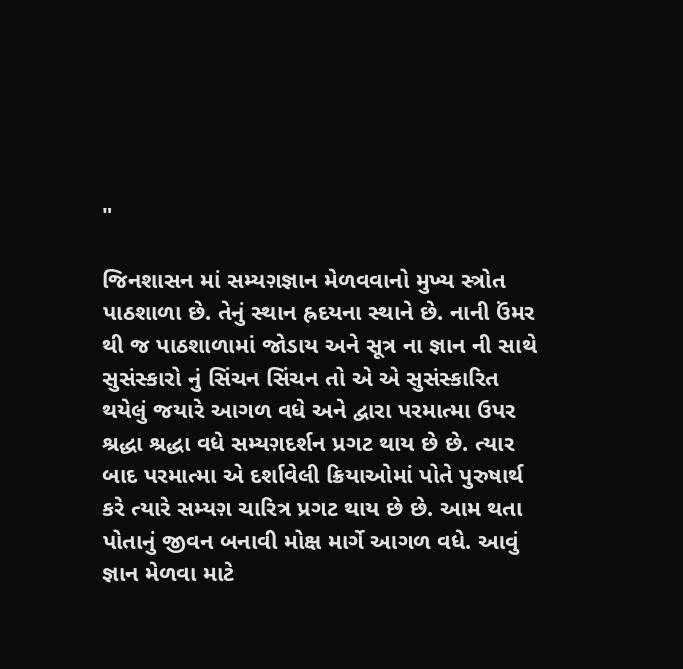"

જિનશાસન માં સમ્યગ઼જ્ઞાન મેળવવાનો મુખ્ય સ્ત્રોત પાઠશાળા છે. તેનું સ્થાન હ્રદયના સ્થાને છે. નાની ઉંમર થી જ પાઠશાળામાં જોડાય અને સૂત્ર ના જ્ઞાન ની સાથે સુસંસ્કારો નું સિંચન સિંચન તો એ એ સુસંસ્કારિત થયેલું જયારે આગળ વધે અને દ્વારા પરમાત્મા ઉપર શ્રદ્ધા શ્રદ્ધા વધે સમ્યગ઼દર્શન પ્રગટ થાય છે છે. ત્યાર બાદ પરમાત્મા એ દર્શાવેલી ક્રિયાઓમાં પોતે પુરુષાર્થ કરે ત્યારે સમ્યગ઼ ચારિત્ર પ્રગટ થાય છે છે. આમ થતા પોતાનું જીવન બનાવી મોક્ષ માર્ગે આગળ વધે. આવું જ્ઞાન મેળવા માટે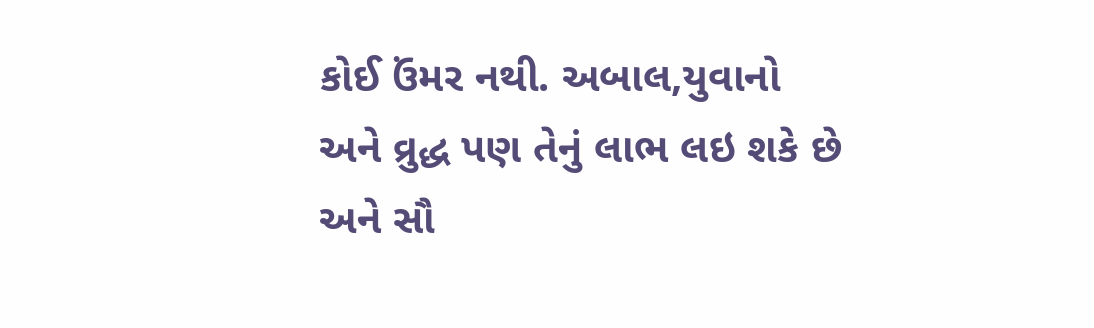કોઈ ઉંમર નથી. અબાલ,યુવાનો અને વ્રુદ્ધ પણ તેનું લાભ લઇ શકે છે અને સૌ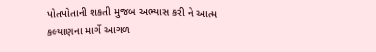પોતપોતાની શકતી મુજબ અભ્યાસ કરી ને આત્મ કલ્યાણના માર્ગે આગળ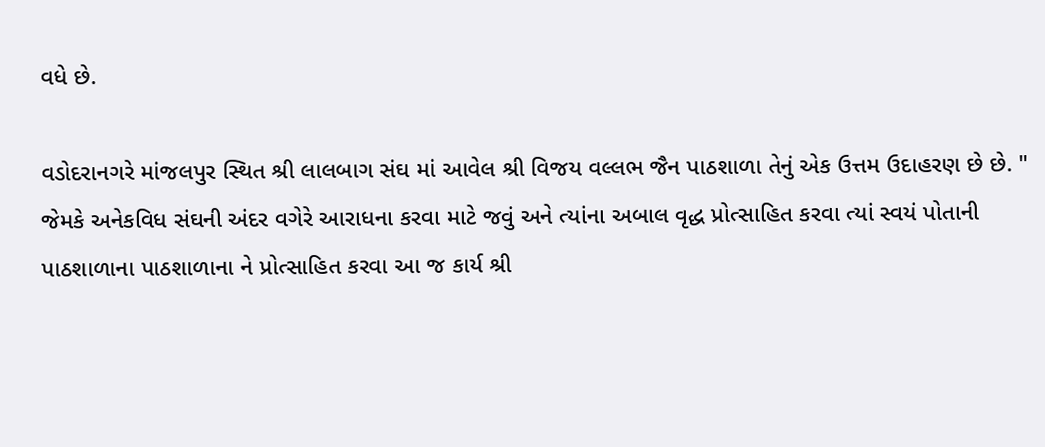વધે છે.

વડોદરાનગરે માંજલપુર સ્થિત શ્રી લાલબાગ સંઘ માં આવેલ શ્રી વિજય વલ્લભ જૈન પાઠશાળા તેનું એક ઉત્તમ ઉદાહરણ છે છે. " જેમકે અનેકવિધ સંઘની અંદર વગેરે આરાધના કરવા માટે જવું અને ત્યાંના અબાલ વૃદ્ધ પ્રોત્સાહિત કરવા ત્યાં સ્વયં પોતાની પાઠશાળાના પાઠશાળાના ને પ્રોત્સાહિત કરવા આ જ કાર્ય શ્રી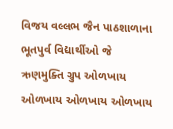વિજય વલ્લભ જૈન પાઠશાળાના ભૂતપુર્વ વિદ્યાર્થીઓ જે ઋણમુક્તિ ગ્રુપ ઓળખાય ઓળખાય ઓળખાય ઓળખાય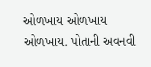ઓળખાય ઓળખાય ઓળખાય. પોતાની અવનવી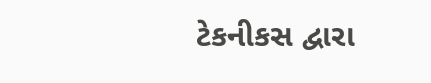ટેકનીકસ દ્વારા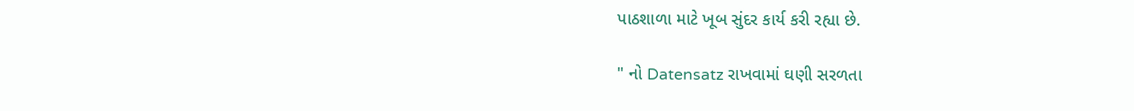પાઠશાળા માટે ખૂબ સુંદર કાર્ય કરી રહ્યા છે.

" નો Datensatz રાખવામાં ઘણી સરળતા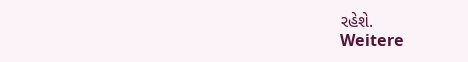રહેશે.
Weitere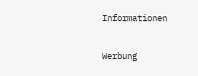Informationen

Werbung